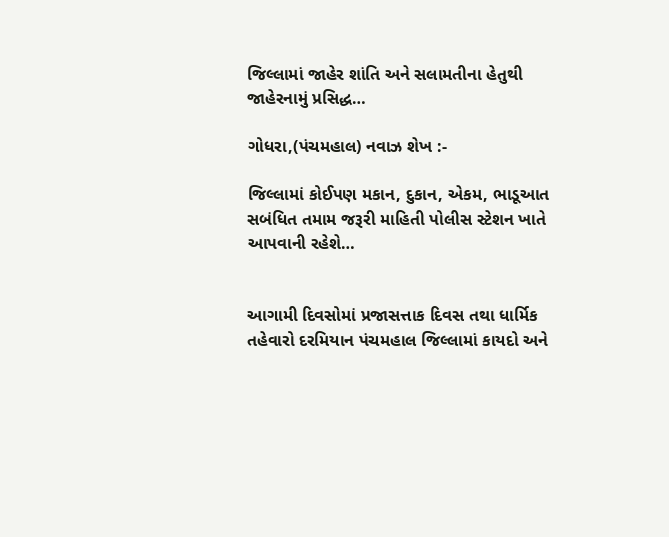જિલ્લામાં જાહેર શાંતિ અને સલામતીના હેતુથી જાહેરનામું પ્રસિદ્ધ…

ગોધરા,(પંચમહાલ) નવાઝ શેખ :-

જિલ્લામાં કોઈપણ મકાન, દુકાન, એકમ, ભાડૂઆત સબંધિત તમામ જરૂરી માહિતી પોલીસ સ્ટેશન ખાતે આપવાની રહેશે…


આગામી દિવસોમાં પ્રજાસત્તાક દિવસ તથા ધાર્મિક તહેવારો દરમિયાન પંચમહાલ જિલ્લામાં કાયદો અને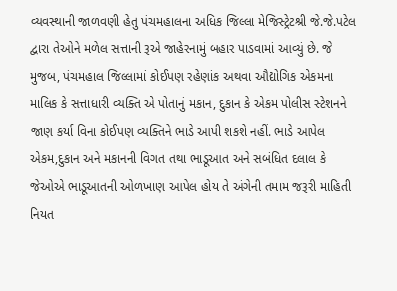વ્યવસ્થાની જાળવણી હેતુ પંચમહાલના અધિક જિલ્લા મેજિસ્ટ્રેટશ્રી જે.જે.પટેલ દ્વારા તેઓને મળેલ સત્તાની રૂએ જાહેરનામું બહાર પાડવામાં આવ્યું છે. જે મુજબ, પંચમહાલ જિલ્લામાં કોઈપણ રહેણાંક અથવા ઔદ્યોગિક એકમના માલિક કે સત્તાધારી વ્યક્તિ એ પોતાનું મકાન, દુકાન કે એકમ પોલીસ સ્ટેશનને જાણ કર્યા વિના કોઈપણ વ્યક્તિને ભાડે આપી શકશે નહીં. ભાડે આપેલ એકમ,દુકાન અને મકાનની વિગત તથા ભાડૂઆત અને સબંધિત દલાલ કે જેઓએ ભાડૂઆતની ઓળખાણ આપેલ હોય તે અંગેની તમામ જરૂરી માહિતી નિયત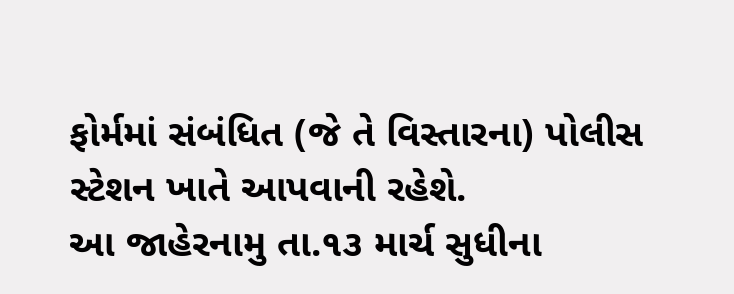ફોર્મમાં સંબંધિત (જે તે વિસ્તારના) પોલીસ સ્ટેશન ખાતે આપવાની રહેશે.
આ જાહેરનામુ તા.૧૩ માર્ચ સુધીના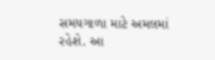સમયગાળા માટે અમલમાં રહેશે. આ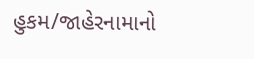હુકમ/જાહેરનામાનો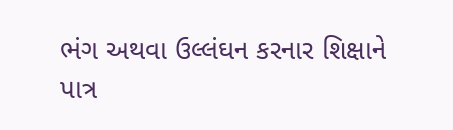ભંગ અથવા ઉલ્લંઘન કરનાર શિક્ષાને પાત્ર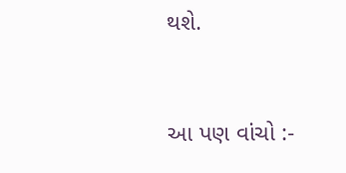થશે.


આ પણ વાંચો :-